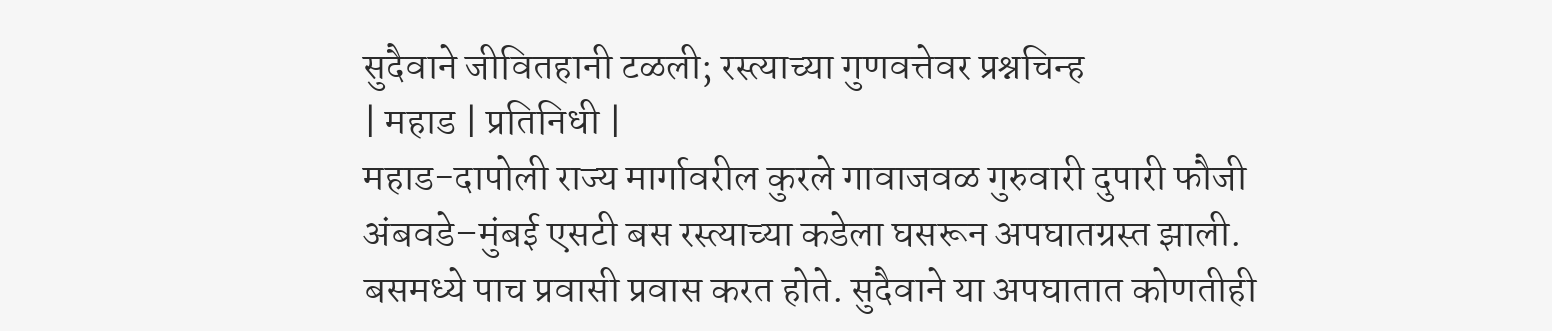सुदैवाने जीवितहानी टळली; रस्त्याच्या गुणवत्तेवर प्रश्नचिन्ह
| महाड | प्रतिनिधी |
महाड-दापोली राज्य मार्गावरील कुरले गावाजवळ गुरुवारी दुपारी फौजी अंबवडे–मुंबई एसटी बस रस्त्याच्या कडेला घसरून अपघातग्रस्त झाली. बसमध्ये पाच प्रवासी प्रवास करत होते. सुदैवाने या अपघातात कोणतीही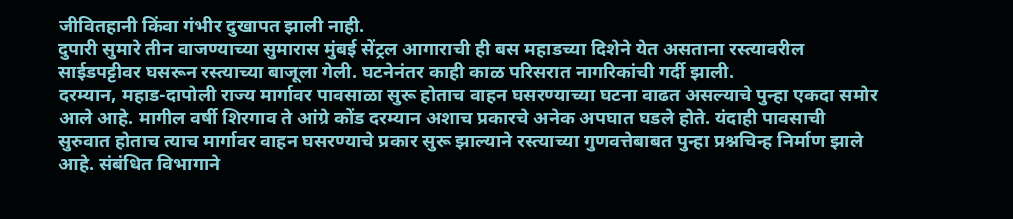जीवितहानी किंवा गंभीर दुखापत झाली नाही.
दुपारी सुमारे तीन वाजण्याच्या सुमारास मुंबई सेंट्रल आगाराची ही बस महाडच्या दिशेने येत असताना रस्त्यावरील साईडपट्टीवर घसरून रस्त्याच्या बाजूला गेली. घटनेनंतर काही काळ परिसरात नागरिकांची गर्दी झाली.
दरम्यान, महाड-दापोली राज्य मार्गावर पावसाळा सुरू होताच वाहन घसरण्याच्या घटना वाढत असल्याचे पुन्हा एकदा समोर आले आहे. मागील वर्षी शिरगाव ते आंग्रे कोंड दरम्यान अशाच प्रकारचे अनेक अपघात घडले होते. यंदाही पावसाची सुरुवात होताच त्याच मार्गावर वाहन घसरण्याचे प्रकार सुरू झाल्याने रस्त्याच्या गुणवत्तेबाबत पुन्हा प्रश्नचिन्ह निर्माण झाले आहे. संबंधित विभागाने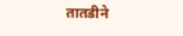तातडीने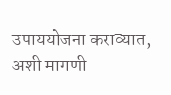उपाययोजना कराव्यात, अशी मागणी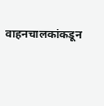वाहनचालकांकडून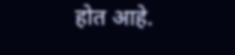होत आहे.